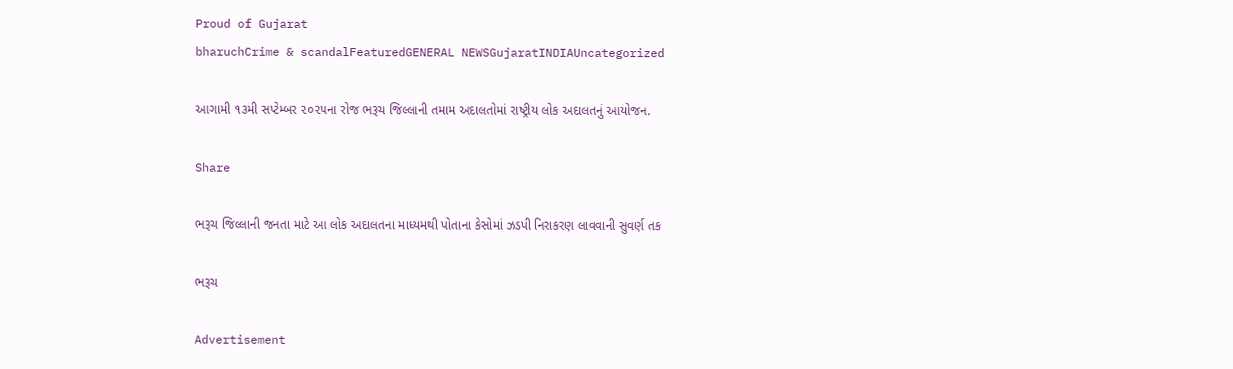Proud of Gujarat
bharuchCrime & scandalFeaturedGENERAL NEWSGujaratINDIAUncategorized

આગામી ૧૩મી સપ્ટેમ્બર ૨૦૨૫ના રોજ ભરૂચ જિલ્લાની તમામ અદાલતોમાં રાષ્ટ્રીય લોક અદાલતનું આયોજન.

Share

ભરૂચ જિલ્લાની જનતા માટે આ લોક અદાલતના માધ્યમથી પોતાના કેસોમાં ઝડપી નિરાકરણ લાવવાની સુવર્ણ તક

ભરૂચ

Advertisement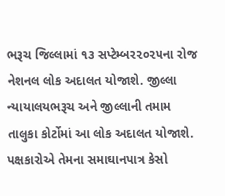ભરૂચ જિલ્લામાં ૧૩ સપ્ટેમ્બર૨૦૨૫ના રોજ નેશનલ લોક અદાલત યોજાશે. જીલ્લા ન્યાયાલયભરૂચ અને જીલ્લાની તમામ તાલુકા કોર્ટોમાં આ લોક અદાલત યોજાશે. પક્ષકારોએ તેમના સમાઘાનપાત્ર કેસો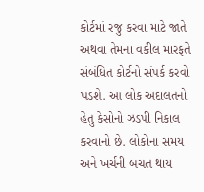કોર્ટમાં રજુ કરવા માટે જાતે અથવા તેમના વકીલ મારફતે સંબંધિત કોર્ટનો સંપર્ક કરવો પડશે. આ લોક અદાલતનો હેતુ કેસોનો ઝડપી નિકાલ કરવાનો છે. લોકોના સમય અને ખર્ચની બચત થાય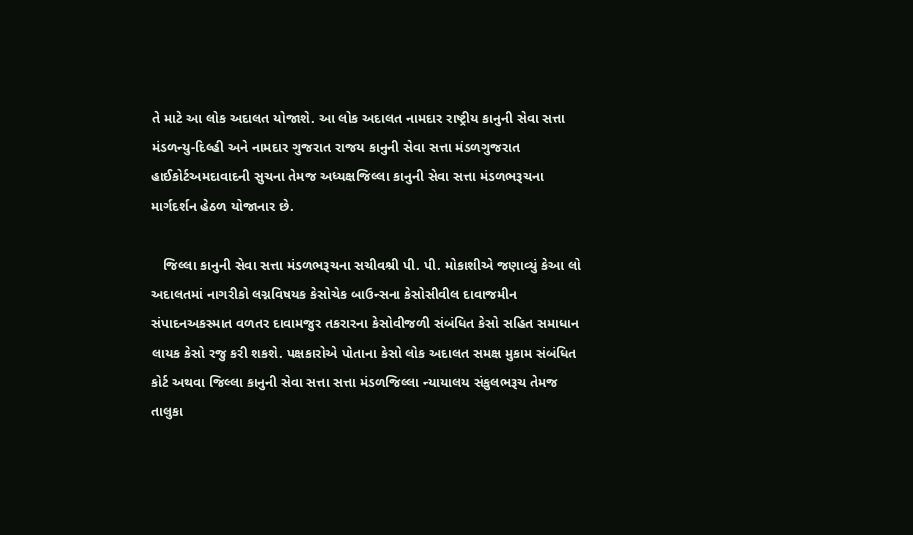તે માટે આ લોક અદાલત યોજાશે. આ લોક અદાલત નામદાર રાષ્ટ્રીય કાનુની સેવા સત્તા મંડળન્યુ-દિલ્હી અને નામદાર ગુજરાત રાજય કાનુની સેવા સત્તા મંડળગુજરાત હાઈકોર્ટઅમદાવાદની સુચના તેમજ અધ્યક્ષજિલ્લા કાનુની સેવા સત્તા મંડળભરૂચના માર્ગદર્શન હેઠળ યોજાનાર છે.

   જિલ્લા કાનુની સેવા સત્તા મંડળભરૂચના સચીવશ્રી પી. પી. મોકાશીએ જણાવ્યું કેઆ લો અદાલતમાં નાગરીકો લગ્નવિષયક કેસોચેક બાઉન્સના કેસોસીવીલ દાવાજમીન સંપાદનઅકસ્માત વળતર દાવામજુર તકરારના કેસોવીજળી સંબંધિત કેસો સહિત સમાધાન લાયક કેસો રજુ કરી શકશે. પક્ષકારોએ પોતાના કેસો લોક અદાલત સમક્ષ મુકામ સંબંધિત કોર્ટ અથવા જિલ્લા કાનુની સેવા સત્તા સત્તા મંડળજિલ્લા ન્યાયાલય સંકુલભરૂચ તેમજ તાલુકા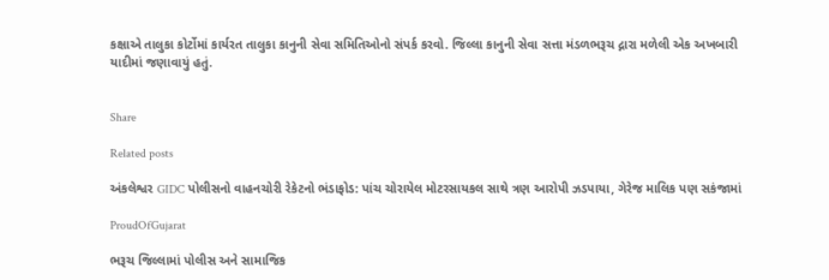કક્ષાએ તાલુકા કોર્ટોમાં કાર્યરત તાલુકા કાનુની સેવા સમિતિઓનો સંપર્ક કરવો. જિલ્લા કાનુની સેવા સત્તા મંડળભરૂચ દ્નારા મળેલી એક અખબારી યાદીમાં જણાવાયું હતું.


Share

Related posts

અંકલેશ્વર GIDC પોલીસનો વાહનચોરી રેકેટનો ભંડાફોડ: પાંચ ચોરાયેલ મોટરસાયકલ સાથે ત્રણ આરોપી ઝડપાયા, ગેરેજ માલિક પણ સકંજામાં

ProudOfGujarat

ભરૂચ જિલ્લામાં પોલીસ અને સામાજિક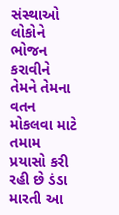સંસ્થાઓ લોકોને ભોજન કરાવીને તેમને તેમના વતન મોકલવા માટે તમામ પ્રયાસો કરી રહી છે ડંડા મારતી આ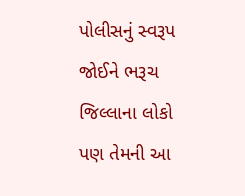પોલીસનું સ્વરૂપ જોઈને ભરૂચ જિલ્લાના લોકો પણ તેમની આ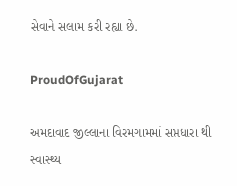સેવાને સલામ કરી રહ્યા છે.

ProudOfGujarat

અમદાવાદ જીલ્લાના વિરમગામમાં સપ્તધારા થી સ્વાસ્થ્ય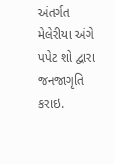અંતર્ગત મેલેરીયા અંગે પપેટ શો દ્વારા જનજાગૃતિ કરાઇ.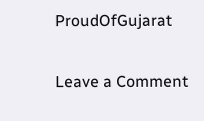ProudOfGujarat

Leave a Comment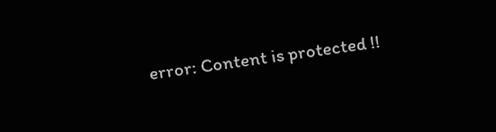error: Content is protected !!